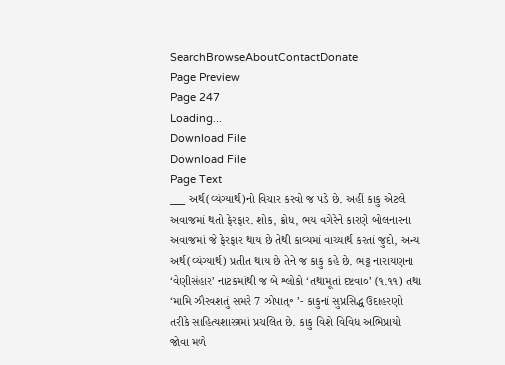SearchBrowseAboutContactDonate
Page Preview
Page 247
Loading...
Download File
Download File
Page Text
___ અર્થ(વ્યંગ્યાર્થ)નો વિચાર કરવો જ પડે છે. અહીં કાકુ એટલે અવાજમાં થતો ફેરફાર. શોક, ક્રોધ, ભય વગેરેને કારણે બોલનારના અવાજમાં જે ફેરફાર થાય છે તેથી કાવ્યમાં વાચ્યાર્થ કરતાં જુદો, અન્ય અર્થ(વ્યંગ્યાર્થ) પ્રતીત થાય છે તેને જ કાકુ કહે છે. ભટ્ટ નારાયણના ‘વેણીસંહાર’ નાટકમાંથી જ બે શ્લોકો ‘તથામૂતાં દષ્ટવા૦’ (૧.૧૧) તથા ‘મામિ ઝૌરવશતું સમરે 7 ઝોપાત્॰ ’- કાકુનાં સુપ્રસિદ્ધ ઉદાહરણો તરીકે સાહિત્યશાસ્ત્રમાં પ્રચલિત છે. કાકુ વિશે વિવિધ અભિપ્રાયો જોવા મળે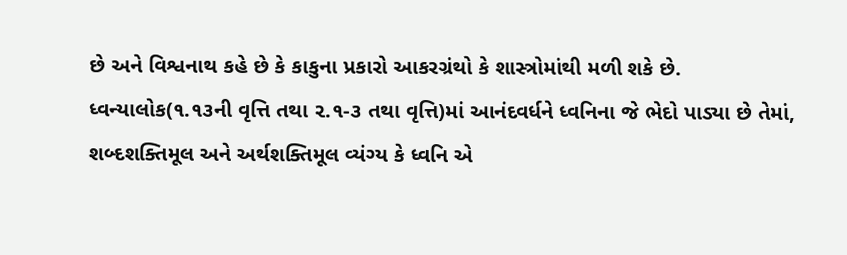છે અને વિશ્વનાથ કહે છે કે કાકુના પ્રકારો આકરગ્રંથો કે શાસ્ત્રોમાંથી મળી શકે છે. ધ્વન્યાલોક(૧.૧૩ની વૃત્તિ તથા ૨.૧-૩ તથા વૃત્તિ)માં આનંદવર્ધને ધ્વનિના જે ભેદો પાડ્યા છે તેમાં, શબ્દશક્તિમૂલ અને અર્થશક્તિમૂલ વ્યંગ્ય કે ધ્વનિ એ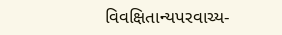વિવક્ષિતાન્યપરવાચ્ય-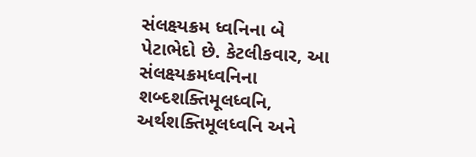સંલક્ષ્યક્રમ ધ્વનિના બે પેટાભેદો છે. કેટલીકવાર, આ સંલક્ષ્યક્રમધ્વનિના શબ્દશક્તિમૂલધ્વનિ, અર્થશક્તિમૂલધ્વનિ અને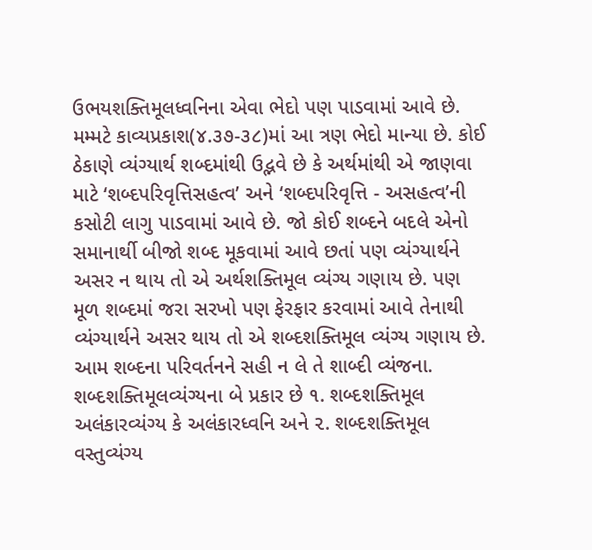ઉભયશક્તિમૂલધ્વનિના એવા ભેદો પણ પાડવામાં આવે છે. મમ્મટે કાવ્યપ્રકાશ(૪.૩૭-૩૮)માં આ ત્રણ ભેદો માન્યા છે. કોઈ ઠેકાણે વ્યંગ્યાર્થ શબ્દમાંથી ઉદ્ભવે છે કે અર્થમાંથી એ જાણવા માટે ‘શબ્દપરિવૃત્તિસહત્વ’ અને ‘શબ્દપરિવૃત્તિ - અસહત્વ’ની કસોટી લાગુ પાડવામાં આવે છે. જો કોઈ શબ્દને બદલે એનો સમાનાર્થી બીજો શબ્દ મૂકવામાં આવે છતાં પણ વ્યંગ્યાર્થને અસર ન થાય તો એ અર્થશક્તિમૂલ વ્યંગ્ય ગણાય છે. પણ મૂળ શબ્દમાં જરા સરખો પણ ફેરફાર કરવામાં આવે તેનાથી વ્યંગ્યાર્થને અસર થાય તો એ શબ્દશક્તિમૂલ વ્યંગ્ય ગણાય છે. આમ શબ્દના પરિવર્તનને સહી ન લે તે શાબ્દી વ્યંજના. શબ્દશક્તિમૂલવ્યંગ્યના બે પ્રકાર છે ૧. શબ્દશક્તિમૂલ અલંકારવ્યંગ્ય કે અલંકારધ્વનિ અને ૨. શબ્દશક્તિમૂલ વસ્તુવ્યંગ્ય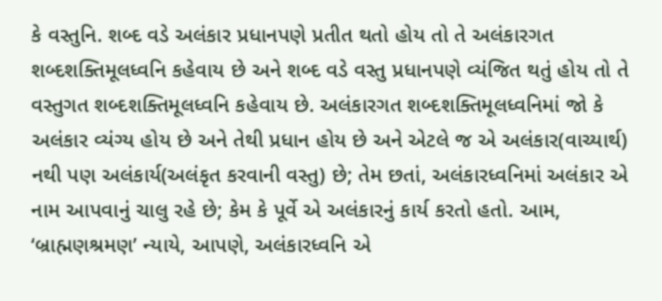કે વસ્તુનિ. શબ્દ વડે અલંકાર પ્રધાનપણે પ્રતીત થતો હોય તો તે અલંકારગત શબ્દશક્તિમૂલધ્વનિ કહેવાય છે અને શબ્દ વડે વસ્તુ પ્રધાનપણે વ્યંજિત થતું હોય તો તે વસ્તુગત શબ્દશક્તિમૂલધ્વનિ કહેવાય છે. અલંકારગત શબ્દશક્તિમૂલધ્વનિમાં જો કે અલંકાર વ્યંગ્ય હોય છે અને તેથી પ્રધાન હોય છે અને એટલે જ એ અલંકાર(વાચ્યાર્થ) નથી પણ અલંકાર્ય(અલંકૃત કરવાની વસ્તુ) છે; તેમ છતાં, અલંકારધ્વનિમાં અલંકાર એ નામ આપવાનું ચાલુ રહે છે; કેમ કે પૂર્વે એ અલંકારનું કાર્ય કરતો હતો. આમ, ‘બ્રાહ્મણશ્રમણ’ ન્યાયે, આપણે, અલંકારધ્વનિ એ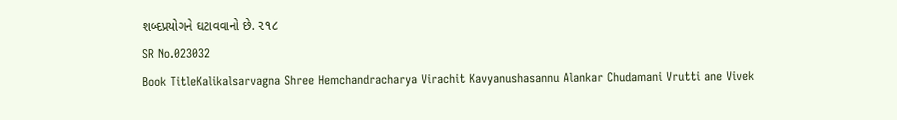શબ્દપ્રયોગને ઘટાવવાનો છે. ૨૧૮
SR No.023032
Book TitleKalikalsarvagna Shree Hemchandracharya Virachit Kavyanushasannu Alankar Chudamani Vrutti ane Vivek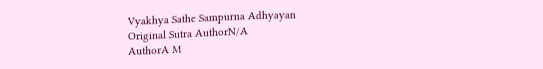Vyakhya Sathe Sampurna Adhyayan
Original Sutra AuthorN/A
AuthorA M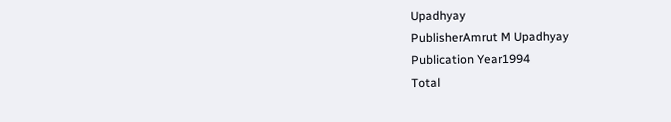Upadhyay
PublisherAmrut M Upadhyay
Publication Year1994
Total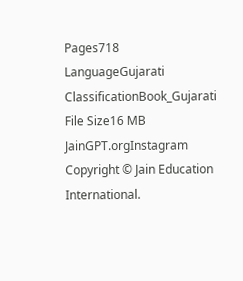Pages718
LanguageGujarati
ClassificationBook_Gujarati
File Size16 MB
JainGPT.orgInstagram
Copyright © Jain Education International.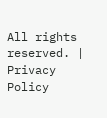All rights reserved. | Privacy Policy